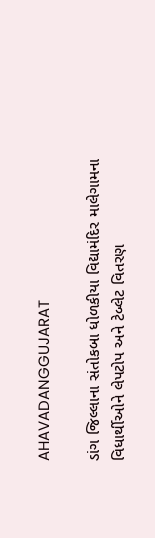AHAVADANGGUJARAT

ડાંગ જિલ્લાના સંતોકબા ધોળકીયા વિદ્યામંદિર માલેગામના વિધાર્થીઓને લેપટોપ અને ટેબ્લેટ વિતરણ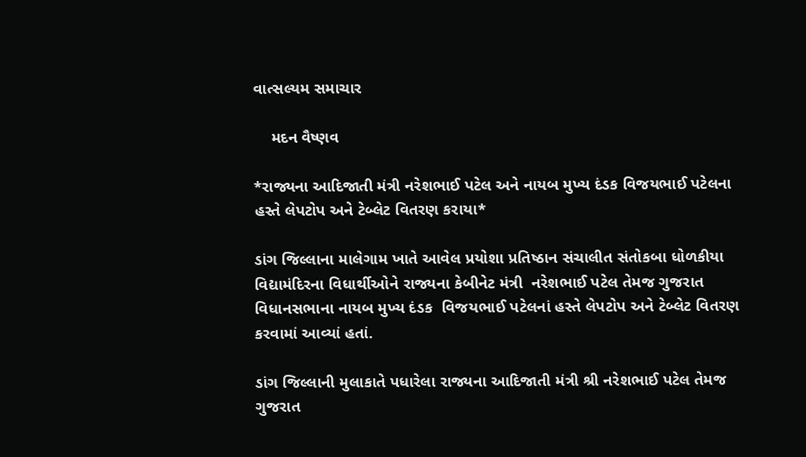વાત્સલ્યમ સમાચાર

    મદન વૈષ્ણવ

*રાજ્યના આદિજાતી મંત્રી નરેશભાઈ પટેલ અને નાયબ મુખ્ય દંડક વિજયભાઈ પટેલના હસ્તે લેપટોપ અને ટેબ્લેટ વિતરણ કરાયા*

ડાંગ જિલ્લાના માલેગામ ખાતે આવેલ પ્રયોશા પ્રતિષ્ઠાન સંચાલીત સંતોકબા ધોળકીયા વિદ્યામંદિરના વિધાર્થીઓને રાજ્યના કેબીનેટ મંત્રી  નરેશભાઈ પટેલ તેમજ ગુજરાત વિધાનસભાના નાયબ મુખ્ય દંડક  વિજયભાઈ પટેલનાં હસ્તે લેપટોપ અને ટેબ્લેટ વિતરણ કરવામાં આવ્યાં હતાં.

ડાંગ જિલ્લાની મુલાકાતે પધારેલા રાજ્યના આદિજાતી મંત્રી શ્રી નરેશભાઈ પટેલ તેમજ ગુજરાત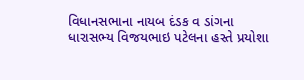વિધાનસભાના નાયબ દંડક વ ડાંગના ધારાસભ્ય વિજયભાઇ પટેલના હસ્તે પ્રયોશા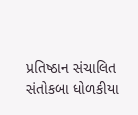પ્રતિષ્ઠાન સંચાલિત સંતોકબા ધોળકીયા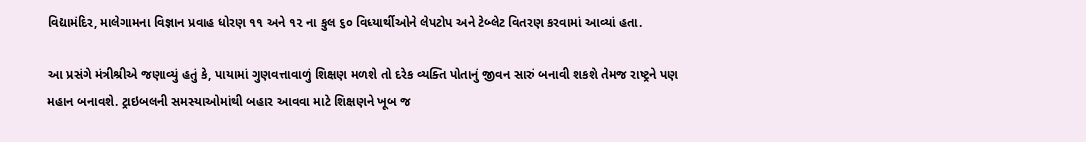વિદ્યામંદિર, માલેગામના વિજ્ઞાન પ્રવાહ ધોરણ ૧૧ અને ૧૨ ના કુલ ૬૦ વિધ્યાર્થીઓને લેપટોપ અને ટેબ્લેટ વિતરણ કરવામાં આવ્યાં હતા.

આ પ્રસંગે મંત્રીશ્રીએ જણાવ્યું હતું કે, પાયામાં ગુણવત્તાવાળું શિક્ષણ મળશે તો દરેક વ્યક્તિ પોતાનું જીવન સારું બનાવી શકશે તેમજ રાષ્ટ્રને પણ મહાન બનાવશે. ટ્રાઇબલની સમસ્યાઓમાંથી બહાર આવવા માટે શિક્ષણને ખૂબ જ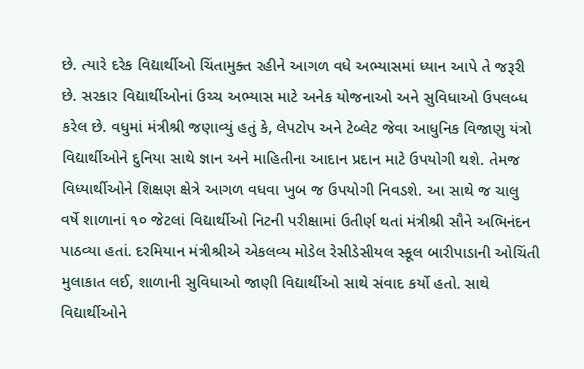છે. ત્યારે દરેક વિદ્યાર્થીઓ ચિંતામુક્ત રહીને આગળ વધે અભ્યાસમાં ધ્યાન આપે તે જરૂરી છે. સરકાર વિદ્યાર્થીઓનાં ઉચ્ચ અભ્યાસ માટે અનેક યોજનાઓ અને સુવિધાઓ ઉપલબ્ધ કરેલ છે. વધુમાં મંત્રીશ્રી જણાવ્યું હતું કે, લેપટોપ અને ટેબ્લેટ જેવા આધુનિક વિજાણુ યંત્રો વિદ્યાર્થીઓને દુનિયા સાથે જ્ઞાન અને માહિતીના આદાન પ્રદાન માટે ઉપયોગી થશે. તેમજ વિધ્યાર્થીઓને શિક્ષણ ક્ષેત્રે આગળ વધવા ખુબ જ ઉપયોગી નિવડશે. આ સાથે જ ચાલુ વર્ષે શાળાનાં ૧૦ જેટલાં વિદ્યાર્થીઓ નિટની પરીક્ષામાં ઉતીર્ણ થતાં મંત્રીશ્રી સૌને અભિનંદન પાઠવ્યા હતાં. દરમિયાન મંત્રીશ્રીએ એકલવ્ય મોડેલ રેસીડેસીયલ સ્કૂલ બારીપાડાની ઓચિંતી મુલાકાત લઈ, શાળાની સુવિધાઓ જાણી વિદ્યાર્થીઓ સાથે સંવાદ કર્યો હતો. સાથે વિદ્યાર્થીઓને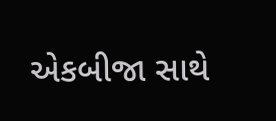એકબીજા સાથે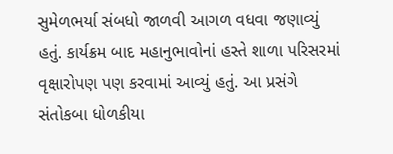સુમેળભર્યા સંબધો જાળવી આગળ વધવા જણાવ્યું હતું. કાર્યક્રમ બાદ મહાનુભાવોનાં હસ્તે શાળા પરિસરમાં વૃક્ષારોપણ પણ કરવામાં આવ્યું હતું. આ પ્રસંગે સંતોકબા ધોળકીયા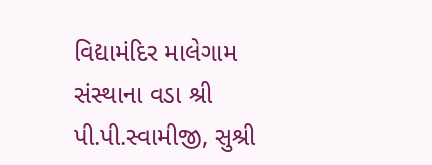વિદ્યામંદિર માલેગામ સંસ્થાના વડા શ્રી પી.પી.સ્વામીજી, સુશ્રી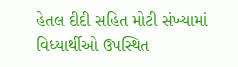હેતલ દીદી સહિત મોટી સંખ્યામાં વિધ્યાર્થીઓ ઉપસ્થિત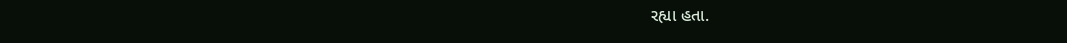રહ્યા હતા.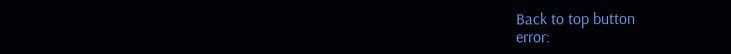Back to top button
error: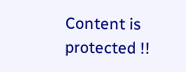Content is protected !!